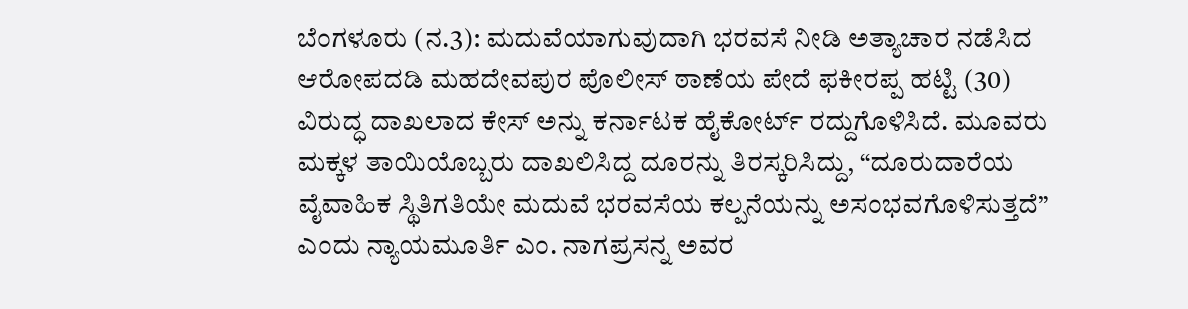ಬೆಂಗಳೂರು (ನ.3): ಮದುವೆಯಾಗುವುದಾಗಿ ಭರವಸೆ ನೀಡಿ ಅತ್ಯಾಚಾರ ನಡೆಸಿದ ಆರೋಪದಡಿ ಮಹದೇವಪುರ ಪೊಲೀಸ್ ಠಾಣೆಯ ಪೇದೆ ಫಕೀರಪ್ಪ ಹಟ್ಟಿ (30) ವಿರುದ್ಧ ದಾಖಲಾದ ಕೇಸ್ ಅನ್ನು ಕರ್ನಾಟಕ ಹೈಕೋರ್ಟ್ ರದ್ದುಗೊಳಿಸಿದೆ. ಮೂವರು ಮಕ್ಕಳ ತಾಯಿಯೊಬ್ಬರು ದಾಖಲಿಸಿದ್ದ ದೂರನ್ನು ತಿರಸ್ಕರಿಸಿದ್ದು, “ದೂರುದಾರೆಯ ವೈವಾಹಿಕ ಸ್ಥಿತಿಗತಿಯೇ ಮದುವೆ ಭರವಸೆಯ ಕಲ್ಪನೆಯನ್ನು ಅಸಂಭವಗೊಳಿಸುತ್ತದೆ” ಎಂದು ನ್ಯಾಯಮೂರ್ತಿ ಎಂ. ನಾಗಪ್ರಸನ್ನ ಅವರ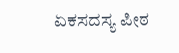ಏಕಸದಸ್ಯ ಪೀಠ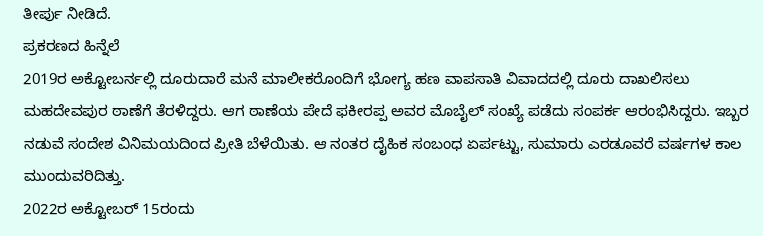ತೀರ್ಪು ನೀಡಿದೆ.
ಪ್ರಕರಣದ ಹಿನ್ನೆಲೆ
2019ರ ಅಕ್ಟೋಬರ್ನಲ್ಲಿ ದೂರುದಾರೆ ಮನೆ ಮಾಲೀಕರೊಂದಿಗೆ ಭೋಗ್ಯ ಹಣ ವಾಪಸಾತಿ ವಿವಾದದಲ್ಲಿ ದೂರು ದಾಖಲಿಸಲು ಮಹದೇವಪುರ ಠಾಣೆಗೆ ತೆರಳಿದ್ದರು. ಆಗ ಠಾಣೆಯ ಪೇದೆ ಫಕೀರಪ್ಪ ಅವರ ಮೊಬೈಲ್ ಸಂಖ್ಯೆ ಪಡೆದು ಸಂಪರ್ಕ ಆರಂಭಿಸಿದ್ದರು. ಇಬ್ಬರ ನಡುವೆ ಸಂದೇಶ ವಿನಿಮಯದಿಂದ ಪ್ರೀತಿ ಬೆಳೆಯಿತು. ಆ ನಂತರ ದೈಹಿಕ ಸಂಬಂಧ ಏರ್ಪಟ್ಟು, ಸುಮಾರು ಎರಡೂವರೆ ವರ್ಷಗಳ ಕಾಲ ಮುಂದುವರಿದಿತ್ತು.
2022ರ ಅಕ್ಟೋಬರ್ 15ರಂದು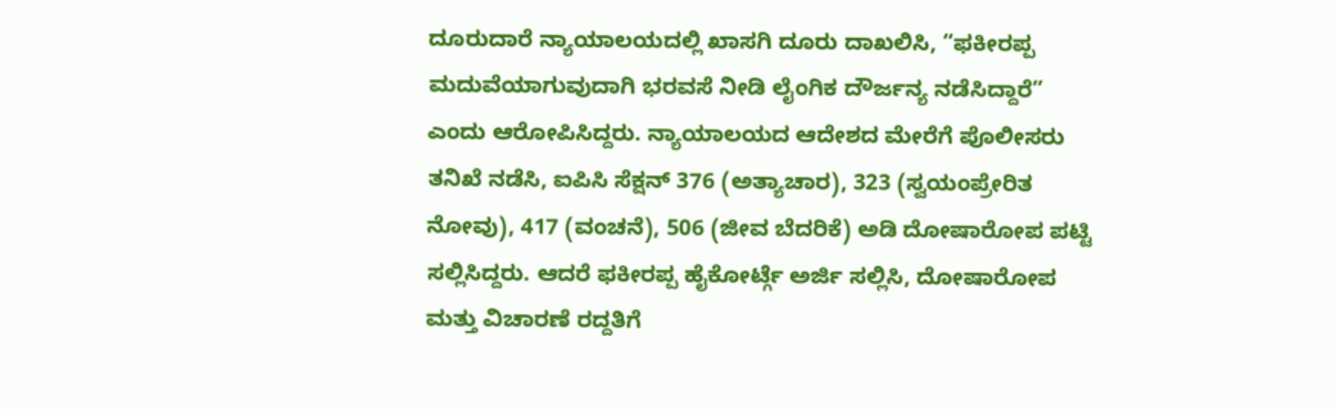ದೂರುದಾರೆ ನ್ಯಾಯಾಲಯದಲ್ಲಿ ಖಾಸಗಿ ದೂರು ದಾಖಲಿಸಿ, “ಫಕೀರಪ್ಪ ಮದುವೆಯಾಗುವುದಾಗಿ ಭರವಸೆ ನೀಡಿ ಲೈಂಗಿಕ ದೌರ್ಜನ್ಯ ನಡೆಸಿದ್ದಾರೆ” ಎಂದು ಆರೋಪಿಸಿದ್ದರು. ನ್ಯಾಯಾಲಯದ ಆದೇಶದ ಮೇರೆಗೆ ಪೊಲೀಸರು ತನಿಖೆ ನಡೆಸಿ, ಐಪಿಸಿ ಸೆಕ್ಷನ್ 376 (ಅತ್ಯಾಚಾರ), 323 (ಸ್ವಯಂಪ್ರೇರಿತ ನೋವು), 417 (ವಂಚನೆ), 506 (ಜೀವ ಬೆದರಿಕೆ) ಅಡಿ ದೋಷಾರೋಪ ಪಟ್ಟಿ ಸಲ್ಲಿಸಿದ್ದರು. ಆದರೆ ಫಕೀರಪ್ಪ ಹೈಕೋರ್ಟ್ಗೆ ಅರ್ಜಿ ಸಲ್ಲಿಸಿ, ದೋಷಾರೋಪ ಮತ್ತು ವಿಚಾರಣೆ ರದ್ದತಿಗೆ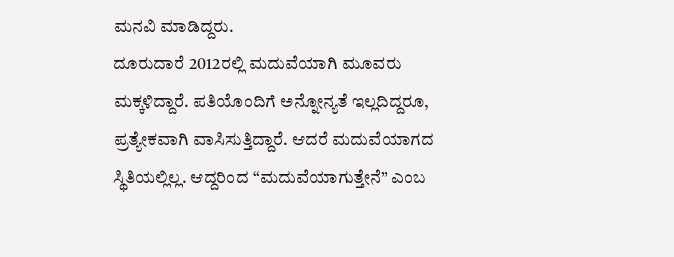ಮನವಿ ಮಾಡಿದ್ದರು.
ದೂರುದಾರೆ 2012ರಲ್ಲಿ ಮದುವೆಯಾಗಿ ಮೂವರು ಮಕ್ಕಳಿದ್ದಾರೆ. ಪತಿಯೊಂದಿಗೆ ಅನ್ನೋನ್ಯತೆ ಇಲ್ಲದಿದ್ದರೂ, ಪ್ರತ್ಯೇಕವಾಗಿ ವಾಸಿಸುತ್ತಿದ್ದಾರೆ. ಆದರೆ ಮದುವೆಯಾಗದ ಸ್ಥಿತಿಯಲ್ಲಿಲ್ಲ. ಆದ್ದರಿಂದ “ಮದುವೆಯಾಗುತ್ತೇನೆ” ಎಂಬ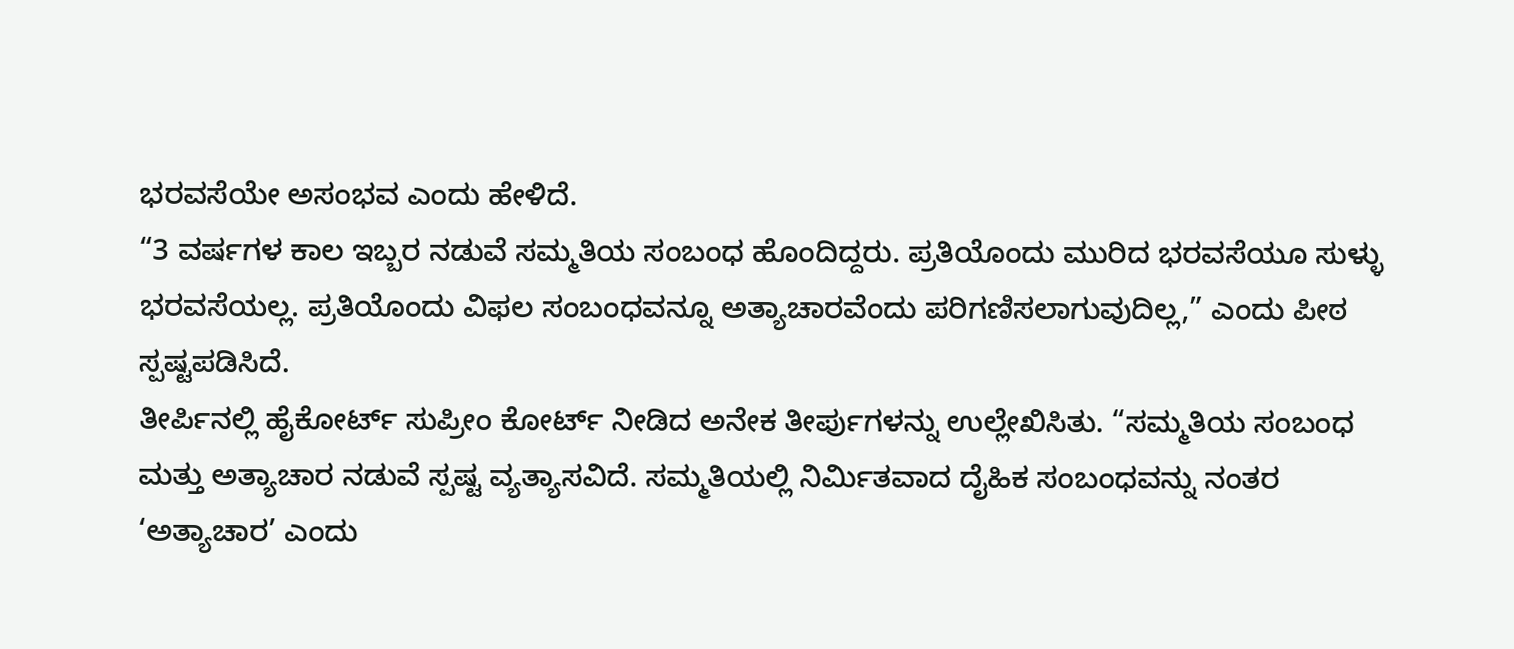ಭರವಸೆಯೇ ಅಸಂಭವ ಎಂದು ಹೇಳಿದೆ.
“3 ವರ್ಷಗಳ ಕಾಲ ಇಬ್ಬರ ನಡುವೆ ಸಮ್ಮತಿಯ ಸಂಬಂಧ ಹೊಂದಿದ್ದರು. ಪ್ರತಿಯೊಂದು ಮುರಿದ ಭರವಸೆಯೂ ಸುಳ್ಳು ಭರವಸೆಯಲ್ಲ. ಪ್ರತಿಯೊಂದು ವಿಫಲ ಸಂಬಂಧವನ್ನೂ ಅತ್ಯಾಚಾರವೆಂದು ಪರಿಗಣಿಸಲಾಗುವುದಿಲ್ಲ,” ಎಂದು ಪೀಠ ಸ್ಪಷ್ಟಪಡಿಸಿದೆ.
ತೀರ್ಪಿನಲ್ಲಿ ಹೈಕೋರ್ಟ್ ಸುಪ್ರೀಂ ಕೋರ್ಟ್ ನೀಡಿದ ಅನೇಕ ತೀರ್ಪುಗಳನ್ನು ಉಲ್ಲೇಖಿಸಿತು. “ಸಮ್ಮತಿಯ ಸಂಬಂಧ ಮತ್ತು ಅತ್ಯಾಚಾರ ನಡುವೆ ಸ್ಪಷ್ಟ ವ್ಯತ್ಯಾಸವಿದೆ. ಸಮ್ಮತಿಯಲ್ಲಿ ನಿರ್ಮಿತವಾದ ದೈಹಿಕ ಸಂಬಂಧವನ್ನು ನಂತರ ‘ಅತ್ಯಾಚಾರ’ ಎಂದು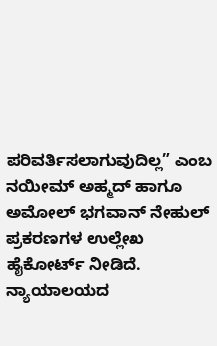ಪರಿವರ್ತಿಸಲಾಗುವುದಿಲ್ಲ” ಎಂಬ ನಯೀಮ್ ಅಹ್ಮದ್ ಹಾಗೂ ಅಮೋಲ್ ಭಗವಾನ್ ನೇಹುಲ್ ಪ್ರಕರಣಗಳ ಉಲ್ಲೇಖ ಹೈಕೋರ್ಟ್ ನೀಡಿದೆ.
ನ್ಯಾಯಾಲಯದ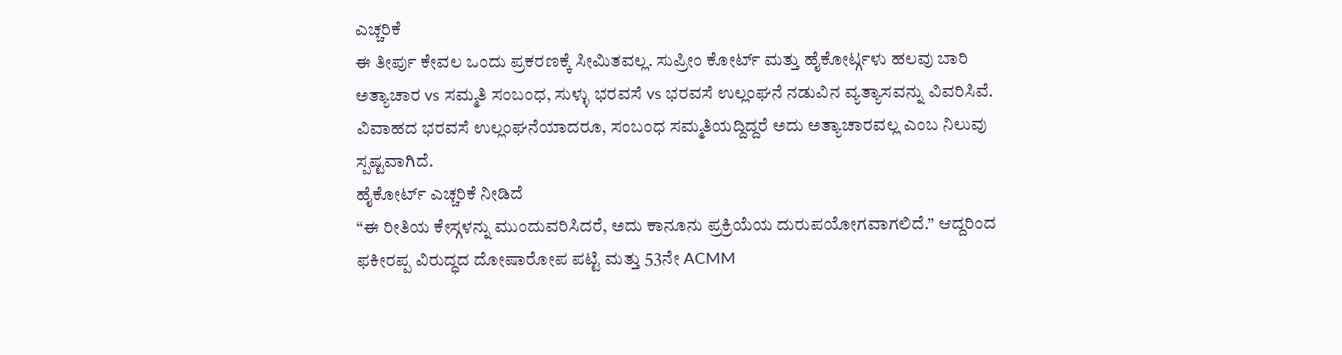ಎಚ್ಚರಿಕೆ
ಈ ತೀರ್ಪು ಕೇವಲ ಒಂದು ಪ್ರಕರಣಕ್ಕೆ ಸೀಮಿತವಲ್ಲ. ಸುಪ್ರೀಂ ಕೋರ್ಟ್ ಮತ್ತು ಹೈಕೋರ್ಟ್ಗಳು ಹಲವು ಬಾರಿ ಅತ್ಯಾಚಾರ vs ಸಮ್ಮತಿ ಸಂಬಂಧ, ಸುಳ್ಳು ಭರವಸೆ vs ಭರವಸೆ ಉಲ್ಲಂಘನೆ ನಡುವಿನ ವ್ಯತ್ಯಾಸವನ್ನು ವಿವರಿಸಿವೆ. ವಿವಾಹದ ಭರವಸೆ ಉಲ್ಲಂಘನೆಯಾದರೂ, ಸಂಬಂಧ ಸಮ್ಮತಿಯದ್ದಿದ್ದರೆ ಅದು ಅತ್ಯಾಚಾರವಲ್ಲ ಎಂಬ ನಿಲುವು ಸ್ಪಷ್ಟವಾಗಿದೆ.
ಹೈಕೋರ್ಟ್ ಎಚ್ಚರಿಕೆ ನೀಡಿದೆ
“ಈ ರೀತಿಯ ಕೇಸ್ಗಳನ್ನು ಮುಂದುವರಿಸಿದರೆ, ಅದು ಕಾನೂನು ಪ್ರಕ್ರಿಯೆಯ ದುರುಪಯೋಗವಾಗಲಿದೆ.” ಆದ್ದರಿಂದ ಫಕೀರಪ್ಪ ವಿರುದ್ಧದ ದೋಷಾರೋಪ ಪಟ್ಟಿ ಮತ್ತು 53ನೇ ACMM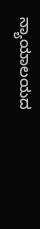ನ್ಯಾಯಾಲಯದ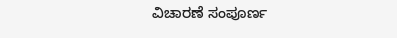ವಿಚಾರಣೆ ಸಂಪೂರ್ಣ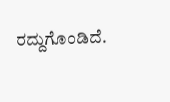ರದ್ದುಗೊಂಡಿದೆ.